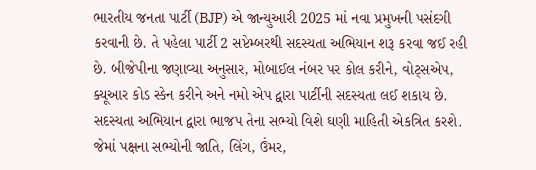ભારતીય જનતા પાર્ટી (BJP) એ જાન્યુઆરી 2025 માં નવા પ્રમુખની પસંદગી કરવાની છે. તે પહેલા પાર્ટી 2 સપ્ટેમ્બરથી સદસ્યતા અભિયાન શરૂ કરવા જઈ રહી છે. બીજેપીના જણાવ્યા અનુસાર, મોબાઈલ નંબર પર કોલ કરીને, વોટ્સએપ, ક્યૂઆર કોડ સ્કેન કરીને અને નમો એપ દ્વારા પાર્ટીની સદસ્યતા લઈ શકાય છે. સદસ્યતા અભિયાન દ્વારા ભાજપ તેના સભ્યો વિશે ઘણી માહિતી એકત્રિત કરશે. જેમાં પક્ષના સભ્યોની જાતિ, લિંગ, ઉંમર,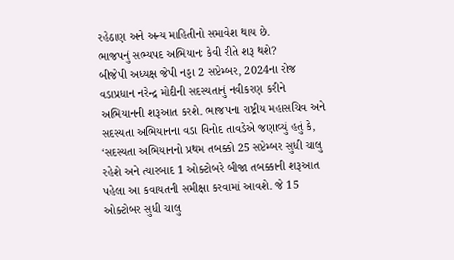રહેઠાણ અને અન્ય માહિતીનો સમાવેશ થાય છે.
ભાજપનું સભ્યપદ અભિયાનઃ કેવી રીતે શરૂ થશે?
બીજેપી અધ્યક્ષ જેપી નડ્ડા 2 સપ્ટેમ્બર, 2024ના રોજ વડાપ્રધાન નરેન્દ્ર મોદીની સદસ્યતાનું નવીકરણ કરીને અભિયાનની શરૂઆત કરશે. ભાજપના રાષ્ટ્રીય મહાસચિવ અને સદસ્યતા અભિયાનના વડા વિનોદ તાવડેએ જણાવ્યું હતું કે, ‘સદસ્યતા અભિયાનનો પ્રથમ તબક્કો 25 સપ્ટેમ્બર સુધી ચાલુ રહેશે અને ત્યારબાદ 1 ઓક્ટોબરે બીજા તબક્કાની શરૂઆત પહેલા આ કવાયતની સમીક્ષા કરવામાં આવશે. જે 15 ઓક્ટોબર સુધી ચાલુ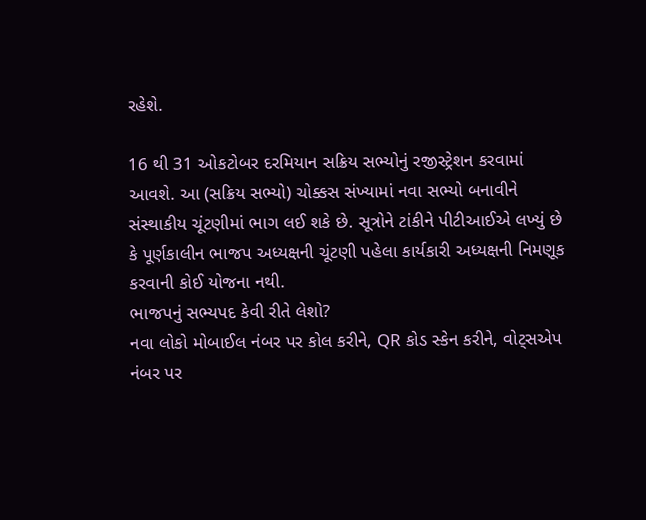રહેશે.

16 થી 31 ઓકટોબર દરમિયાન સક્રિય સભ્યોનું રજીસ્ટ્રેશન કરવામાં આવશે. આ (સક્રિય સભ્યો) ચોક્કસ સંખ્યામાં નવા સભ્યો બનાવીને સંસ્થાકીય ચૂંટણીમાં ભાગ લઈ શકે છે. સૂત્રોને ટાંકીને પીટીઆઈએ લખ્યું છે કે પૂર્ણકાલીન ભાજપ અધ્યક્ષની ચૂંટણી પહેલા કાર્યકારી અધ્યક્ષની નિમણૂક કરવાની કોઈ યોજના નથી.
ભાજપનું સભ્યપદ કેવી રીતે લેશો?
નવા લોકો મોબાઈલ નંબર પર કોલ કરીને, QR કોડ સ્કેન કરીને, વોટ્સએપ નંબર પર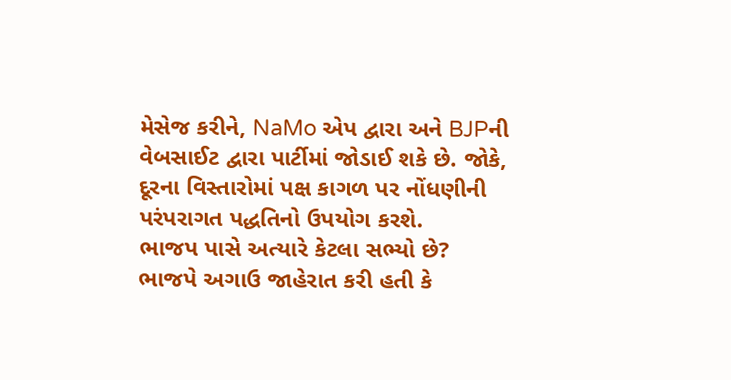મેસેજ કરીને, NaMo એપ દ્વારા અને BJPની વેબસાઈટ દ્વારા પાર્ટીમાં જોડાઈ શકે છે. જોકે, દૂરના વિસ્તારોમાં પક્ષ કાગળ પર નોંધણીની પરંપરાગત પદ્ધતિનો ઉપયોગ કરશે.
ભાજપ પાસે અત્યારે કેટલા સભ્યો છે?
ભાજપે અગાઉ જાહેરાત કરી હતી કે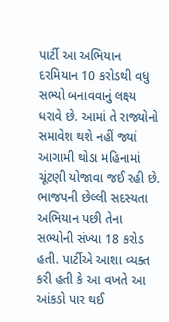પાર્ટી આ અભિયાન દરમિયાન 10 કરોડથી વધુ સભ્યો બનાવવાનું લક્ષ્ય ધરાવે છે. આમાં તે રાજ્યોનો સમાવેશ થશે નહીં જ્યાં આગામી થોડા મહિનામાં ચૂંટણી યોજાવા જઈ રહી છે. ભાજપની છેલ્લી સદસ્યતા અભિયાન પછી તેના સભ્યોની સંખ્યા 18 કરોડ હતી. પાર્ટીએ આશા વ્યક્ત કરી હતી કે આ વખતે આ આંકડો પાર થઈ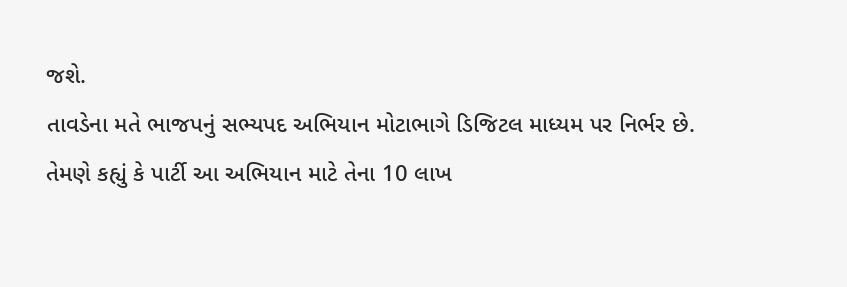જશે.
તાવડેના મતે ભાજપનું સભ્યપદ અભિયાન મોટાભાગે ડિજિટલ માધ્યમ પર નિર્ભર છે. તેમણે કહ્યું કે પાર્ટી આ અભિયાન માટે તેના 10 લાખ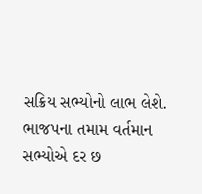સક્રિય સભ્યોનો લાભ લેશે. ભાજપના તમામ વર્તમાન સભ્યોએ દર છ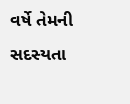વર્ષે તેમની સદસ્યતા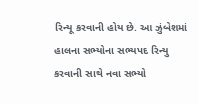રિન્યૂ કરવાની હોય છે. આ ઝુંબેશમાં હાલના સભ્યોના સભ્યપદ રિન્યુ કરવાની સાથે નવા સભ્યો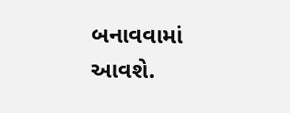બનાવવામાં આવશે.